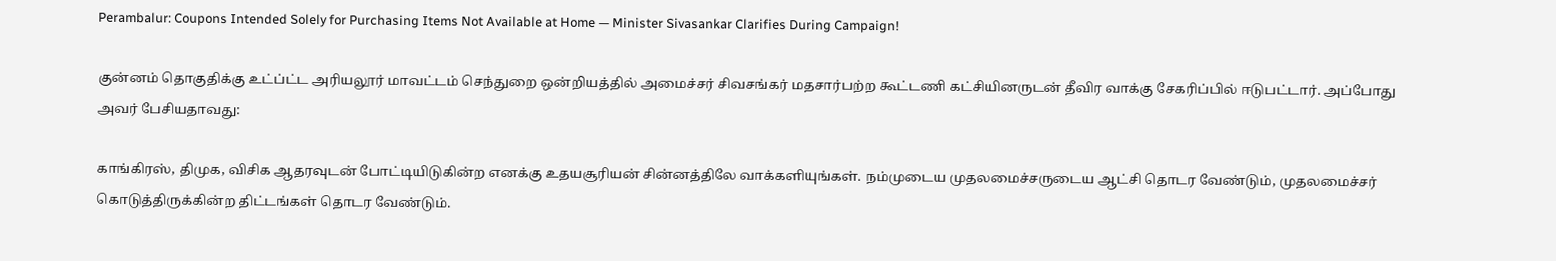Perambalur: Coupons Intended Solely for Purchasing Items Not Available at Home — Minister Sivasankar Clarifies During Campaign!

குன்னம் தொகுதிக்கு உட்ப்ட்ட அரியலூர் மாவட்டம் செந்துறை ஒன்றியத்தில் அமைச்சர் சிவசங்கர் மதசார்பற்ற கூட்டணி கட்சியினருடன் தீவிர வாக்கு சேகரிப்பில் ஈடுபட்டார். அப்போது அவர் பேசியதாவது:

காங்கிரஸ், திமுக, விசிக ஆதரவுடன் போட்டியிடுகின்ற எனக்கு உதயசூரியன் சின்னத்திலே வாக்களியுங்கள். நம்முடைய முதலமைச்சருடைய ஆட்சி தொடர வேண்டும், முதலமைச்சர் கொடுத்திருக்கின்ற திட்டங்கள் தொடர வேண்டும்.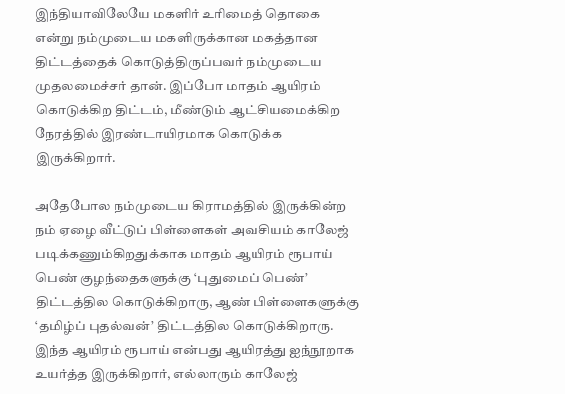இந்தியாவிலேயே மகளிர் உரிமைத் தொகை என்று நம்முடைய மகளிருக்கான மகத்தான திட்டத்தைக் கொடுத்திருப்பவர் நம்முடைய முதலமைச்சர் தான். இப்போ மாதம் ஆயிரம் கொடுக்கிற திட்டம், மீண்டும் ஆட்சியமைக்கிற நேரத்தில் இரண்டாயிரமாக கொடுக்க இருக்கிறார்.

அதேபோல நம்முடைய கிராமத்தில் இருக்கின்ற நம் ஏழை வீட்டுப் பிள்ளைகள் அவசியம் காலேஜ் படிக்கணும்கிறதுக்காக மாதம் ஆயிரம் ரூபாய் பெண் குழந்தைகளுக்கு ‘புதுமைப் பெண்’ திட்டத்தில கொடுக்கிறாரு, ஆண் பிள்ளைகளுக்கு ‘தமிழ்ப் புதல்வன்’ திட்டத்தில கொடுக்கிறாரு. இந்த ஆயிரம் ரூபாய் என்பது ஆயிரத்து ஐந்நூறாக உயர்த்த இருக்கிறார், எல்லாரும் காலேஜ்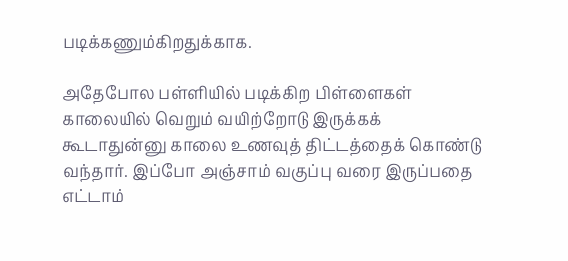படிக்கணும்கிறதுக்காக.

அதேபோல பள்ளியில் படிக்கிற பிள்ளைகள் காலையில் வெறும் வயிற்றோடு இருக்கக் கூடாதுன்னு காலை உணவுத் திட்டத்தைக் கொண்டு வந்தார். இப்போ அஞ்சாம் வகுப்பு வரை இருப்பதை எட்டாம்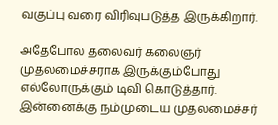வகுப்பு வரை விரிவுபடுத்த இருக்கிறார்.

அதேபோல தலைவர் கலைஞர் முதலமைச்சராக இருக்கும்போது எல்லோருக்கும் டிவி கொடுத்தார். இன்னைக்கு நம்முடைய முதலமைச்சர்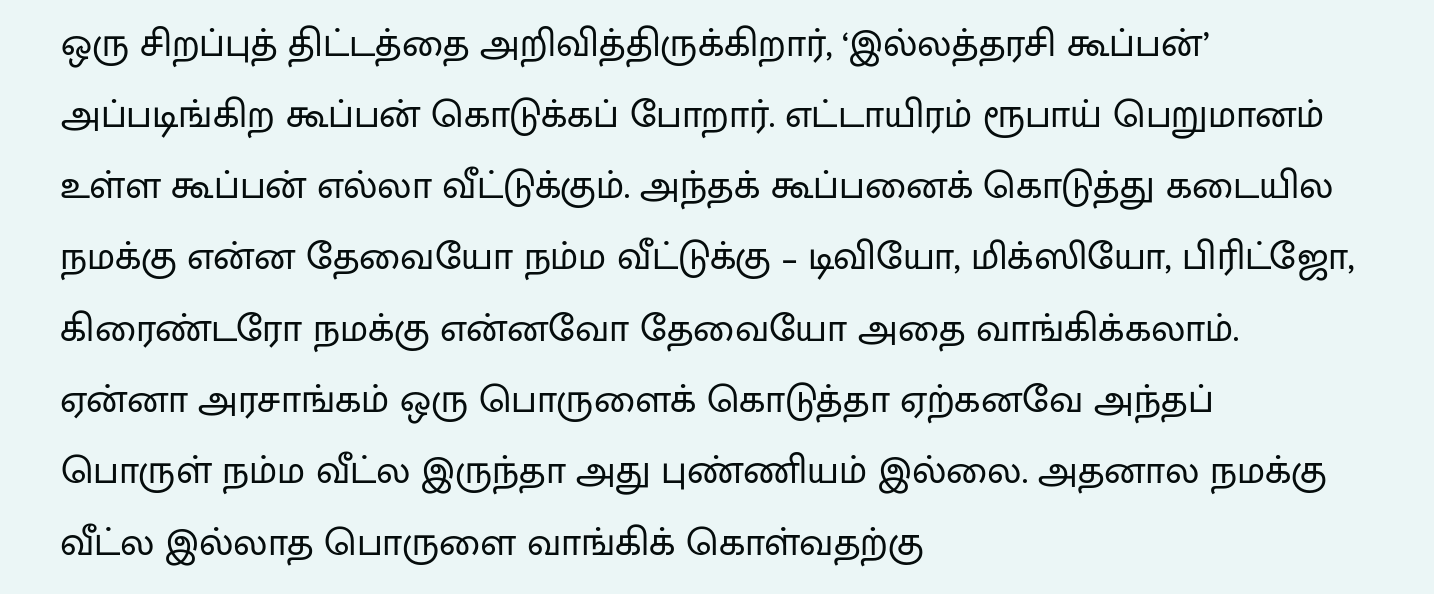ஒரு சிறப்புத் திட்டத்தை அறிவித்திருக்கிறார், ‘இல்லத்தரசி கூப்பன்’ அப்படிங்கிற கூப்பன் கொடுக்கப் போறார். எட்டாயிரம் ரூபாய் பெறுமானம் உள்ள கூப்பன் எல்லா வீட்டுக்கும். அந்தக் கூப்பனைக் கொடுத்து கடையில நமக்கு என்ன தேவையோ நம்ம வீட்டுக்கு – டிவியோ, மிக்ஸியோ, பிரிட்ஜோ, கிரைண்டரோ நமக்கு என்னவோ தேவையோ அதை வாங்கிக்கலாம். ஏன்னா அரசாங்கம் ஒரு பொருளைக் கொடுத்தா ஏற்கனவே அந்தப் பொருள் நம்ம வீட்ல இருந்தா அது புண்ணியம் இல்லை. அதனால நமக்கு வீட்ல இல்லாத பொருளை வாங்கிக் கொள்வதற்கு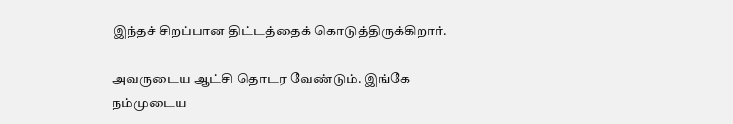இந்தச் சிறப்பான திட்டத்தைக் கொடுத்திருக்கிறார்.

அவருடைய ஆட்சி தொடர வேண்டும். இங்கே நம்முடைய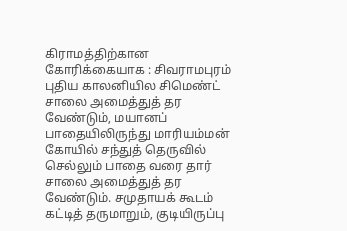கிராமத்திற்கான கோரிக்கையாக : சிவராமபுரம் புதிய காலனியில சிமெண்ட் சாலை அமைத்துத் தர வேண்டும், மயானப் பாதையிலிருந்து மாரியம்மன் கோயில் சந்துத் தெருவில் செல்லும் பாதை வரை தார் சாலை அமைத்துத் தர வேண்டும். சமுதாயக் கூடம் கட்டித் தருமாறும், குடியிருப்பு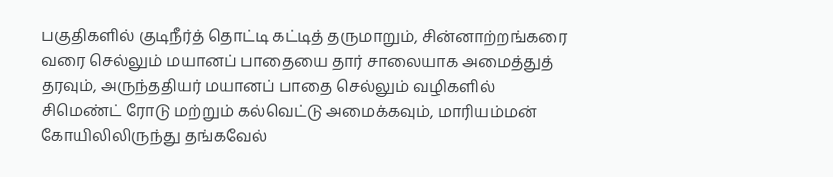பகுதிகளில் குடிநீர்த் தொட்டி கட்டித் தருமாறும், சின்னாற்றங்கரை வரை செல்லும் மயானப் பாதையை தார் சாலையாக அமைத்துத் தரவும், அருந்ததியர் மயானப் பாதை செல்லும் வழிகளில் சிமெண்ட் ரோடு மற்றும் கல்வெட்டு அமைக்கவும், மாரியம்மன் கோயிலிலிருந்து தங்கவேல்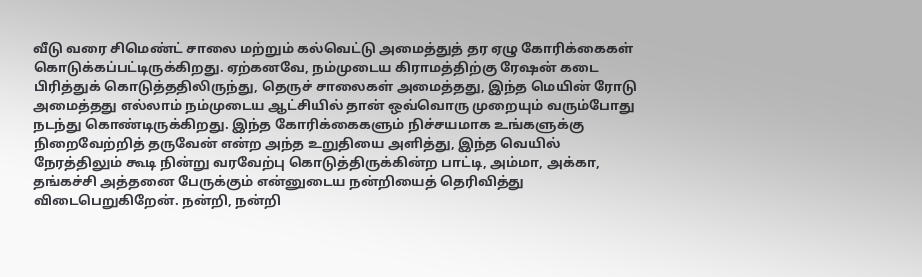வீடு வரை சிமெண்ட் சாலை மற்றும் கல்வெட்டு அமைத்துத் தர ஏழு கோரிக்கைகள் கொடுக்கப்பட்டிருக்கிறது. ஏற்கனவே, நம்முடைய கிராமத்திற்கு ரேஷன் கடை பிரித்துக் கொடுத்ததிலிருந்து, தெருச் சாலைகள் அமைத்தது, இந்த மெயின் ரோடு அமைத்தது எல்லாம் நம்முடைய ஆட்சியில் தான் ஒவ்வொரு முறையும் வரும்போது நடந்து கொண்டிருக்கிறது. இந்த கோரிக்கைகளும் நிச்சயமாக உங்களுக்கு நிறைவேற்றித் தருவேன் என்ற அந்த உறுதியை அளித்து, இந்த வெயில் நேரத்திலும் கூடி நின்று வரவேற்பு கொடுத்திருக்கின்ற பாட்டி, அம்மா, அக்கா, தங்கச்சி அத்தனை பேருக்கும் என்னுடைய நன்றியைத் தெரிவித்து விடைபெறுகிறேன். நன்றி, நன்றி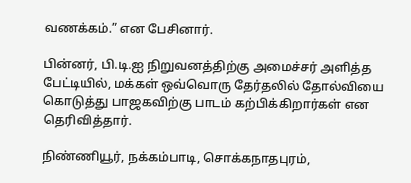வணக்கம்.” என பேசினார்.

பின்னர், பி.டி.ஐ நிறுவனத்திற்கு அமைச்சர் அளித்த பேட்டியில், மக்கள் ஒவ்வொரு தேர்தலில் தோல்வியை கொடுத்து பாஜகவிற்கு பாடம் கற்பிக்கிறார்கள் என தெரிவித்தார்.

நிண்ணியூர், நக்கம்பாடி, சொக்கநாதபுரம்,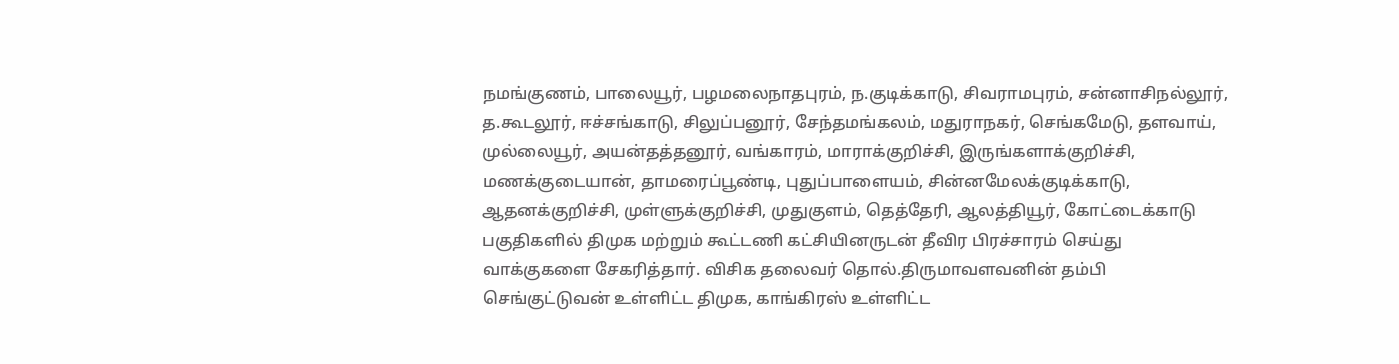நமங்குணம், பாலையூர், பழமலைநாதபுரம், ந.குடிக்காடு, சிவராமபுரம், சன்னாசிநல்லூர், த.கூடலூர், ஈச்சங்காடு, சிலுப்பனூர், சேந்தமங்கலம், மதுராநகர், செங்கமேடு, தளவாய், முல்லையூர், அயன்தத்தனூர், வங்காரம், மாராக்குறிச்சி, இருங்களாக்குறிச்சி, மணக்குடையான், தாமரைப்பூண்டி, புதுப்பாளையம், சின்னமேலக்குடிக்காடு, ஆதனக்குறிச்சி, முள்ளுக்குறிச்சி, முதுகுளம், தெத்தேரி, ஆலத்தியூர், கோட்டைக்காடு பகுதிகளில் திமுக மற்றும் கூட்டணி கட்சியினருடன் தீவிர பிரச்சாரம் செய்து வாக்குகளை சேகரித்தார். விசிக தலைவர் தொல்.திருமாவளவனின் தம்பி செங்குட்டுவன் உள்ளிட்ட திமுக, காங்கிரஸ் உள்ளிட்ட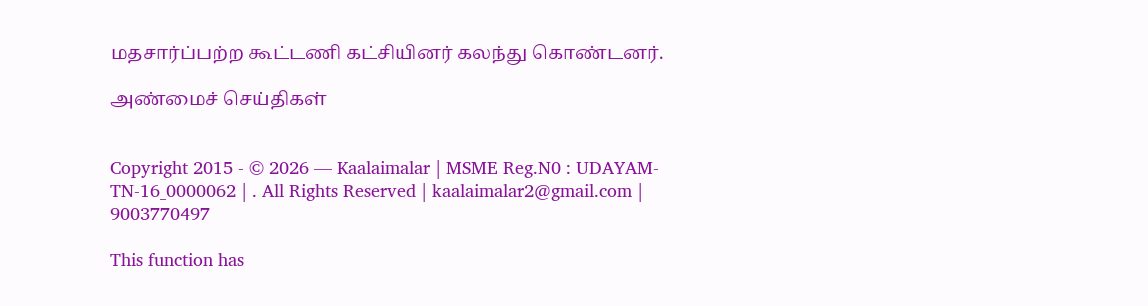மதசார்ப்பற்ற கூட்டணி கட்சியினர் கலந்து கொண்டனர்.

அண்மைச் செய்திகள்


Copyright 2015 - © 2026 — Kaalaimalar | MSME Reg.N0 : UDAYAM-TN-16_0000062 | . All Rights Reserved | kaalaimalar2@gmail.com | 9003770497

This function has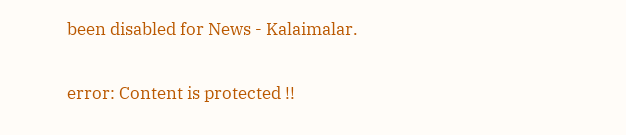been disabled for News - Kalaimalar.

error: Content is protected !!